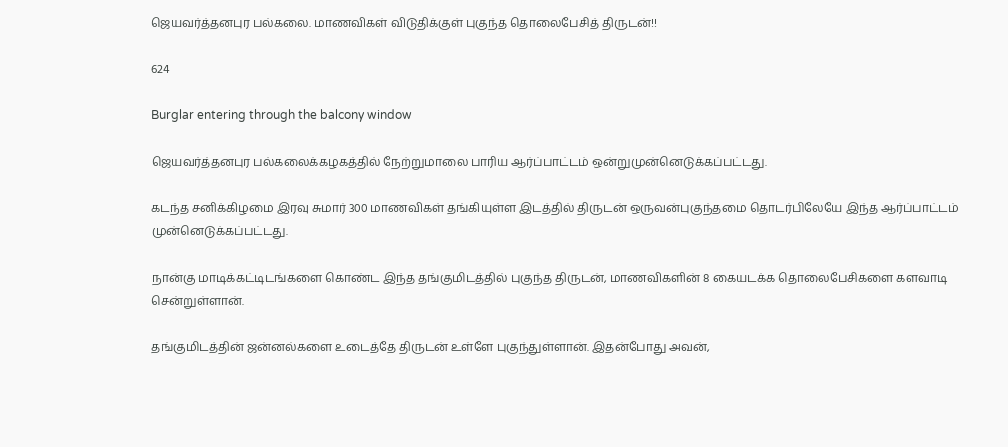ஜெயவர்த்தனபுர பல்கலை. மாணவிகள் விடுதிக்குள் புகுந்த தொலைபேசித் திருடன்!!

624

Burglar entering through the balcony window

ஜெயவர்த்தனபுர பல்கலைக்கழகத்தில் நேற்றுமாலை பாரிய ஆர்ப்பாட்டம் ஒன்றுமுன்னெடுக்கப்பட்டது.

கடந்த சனிக்கிழமை இரவு சுமார் 300 மாணவிகள் தங்கியுள்ள இடத்தில் திருடன் ஒருவன்புகுந்தமை தொடர்பிலேயே இந்த ஆர்ப்பாட்டம் முன்னெடுக்கப்பட்டது.

நான்கு மாடிக்கட்டிடங்களை கொண்ட இந்த தங்குமிடத்தில் புகுந்த திருடன், மாணவிகளின் 8 கையடக்க தொலைபேசிகளை களவாடி சென்றுள்ளான்.

தங்குமிடத்தின் ஜன்னல்களை உடைத்தே திருடன் உள்ளே புகுந்துள்ளான். இதன்போது அவன்,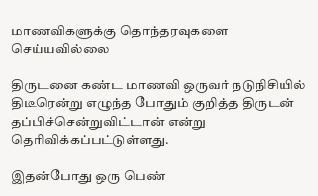மாணவிகளுக்கு தொந்தரவுகளை செய்யவில்லை

திருடனை கண்ட மாணவி ஒருவர் நடுநிசியில் திடீரென்று எழுந்த போதும் குறித்த திருடன் தப்பிச்சென்றுவிட்டான் என்று தெரிவிக்கப்பட்டுள்ளது.

இதன்போது ஒரு பெண்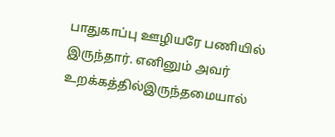பாதுகாப்பு ஊழியரே பணியில் இருந்தார். எனினும் அவர் உறக்கத்தில்இருந்தமையால்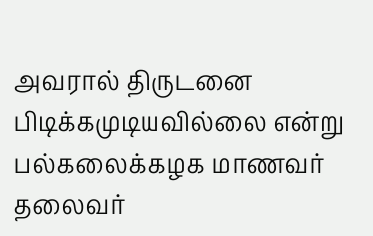அவரால் திருடனை பிடிக்கமுடியவில்லை என்று பல்கலைக்கழக மாணவர் தலைவர்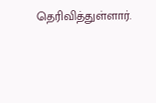தெரிவித்துள்ளார்.